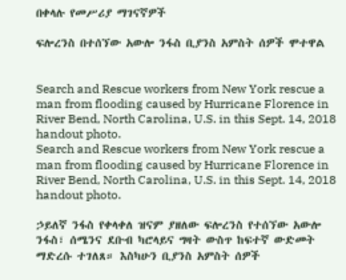በቀላሉ የመሥሪያ ማገናኛዎች

ፍሎረንስ በተሰኘው አውሎ ንፋስ ቢያንስ አምስት ሰዎች ሞተዋል


Search and Rescue workers from New York rescue a man from flooding caused by Hurricane Florence in River Bend, North Carolina, U.S. in this Sept. 14, 2018 handout photo.
Search and Rescue workers from New York rescue a man from flooding caused by Hurricane Florence in River Bend, North Carolina, U.S. in this Sept. 14, 2018 handout photo.

ኃይለኛ ንፋስ የቀላቀለ ዝናም ያዘለው ፍሎረንስ የተሰኘው አውሎ ንፋስ፣ ሰሜንና ደቡብ ካሮላይና ግዛት ውስጥ ከፍተኛ ውድመት ማድረሱ ተገለጸ። እስካሁን ቢያንስ አምስት ሰዎች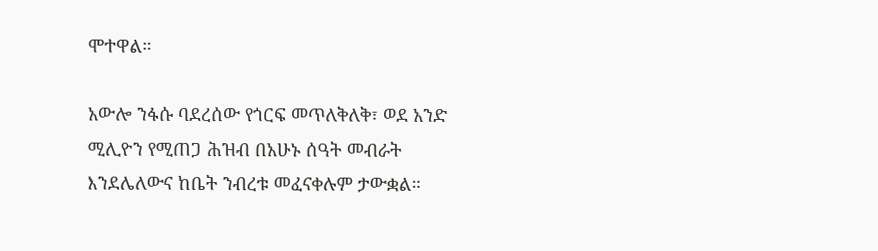ሞተዋል።

አውሎ ንፋሱ ባደረሰው የጎርፍ መጥለቅለቅ፣ ወደ አንድ ሚሊዮን የሚጠጋ ሕዝብ በአሁኑ ሰዓት መብራት እንደሌለውና ከቤት ንብረቱ መፈናቀሉም ታውቋል።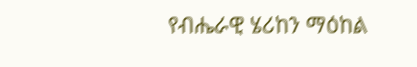የብሔራዊ ሄሪከን ማዕከል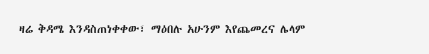ዛሬ ቅዳሜ እንዳስጠነቀቀው፣ ማዕበሉ አሁንም እየጨመረና ሌላም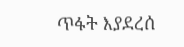ጥፋት እያደረሰ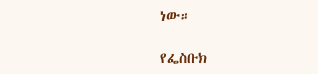ነው።

የፌስቡክ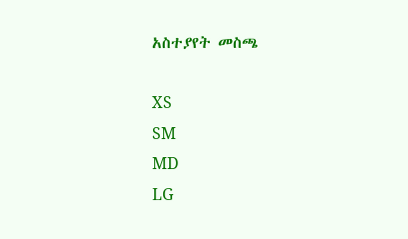አስተያየት መስጫ

XS
SM
MD
LG